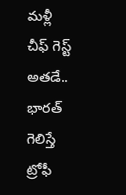మళ్లీ చీఫ్ గెస్ట్ అతడే.. భారత్ గెలిస్తే ట్రోఫీ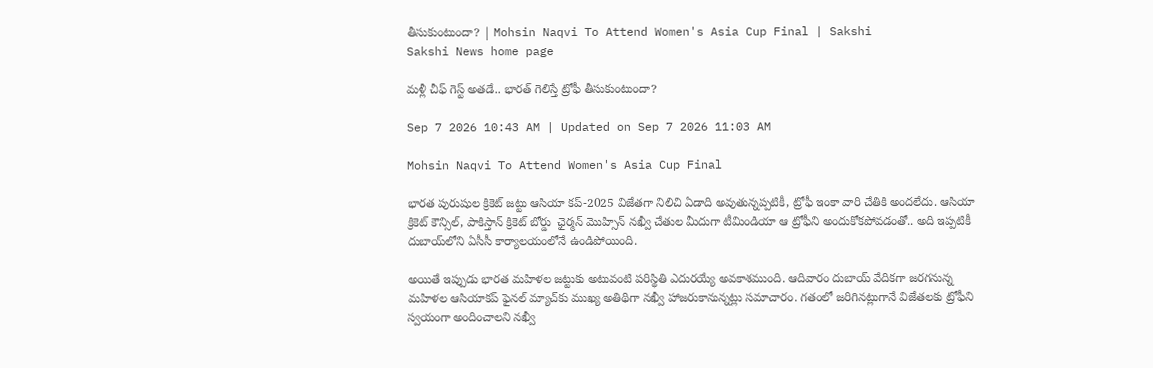తీసుకుంటుందా? | Mohsin Naqvi To Attend Women's Asia Cup Final | Sakshi
Sakshi News home page

మళ్లీ చీఫ్ గెస్ట్ అతడే.. భారత్ గెలిస్తే ట్రోఫీ తీసుకుంటుందా?

Sep 7 2026 10:43 AM | Updated on Sep 7 2026 11:03 AM

Mohsin Naqvi To Attend Women's Asia Cup Final

భారత పురుషుల క్రికెట్ జట్టు ఆసియా కప్-2025 విజేతగా నిలిచి ఏడాది అవుతున్నప్పటికీ, ట్రోఫీ ఇంకా వారి చేతికి అందలేదు. ఆసియా క్రికెట్ కౌన్సిల్, పాకిస్తాన్ క్రికెట్ బోర్డు  ఛైర్మన్ మొహ్సిన్ నఖ్వీ చేతుల మీదుగా టీమిండియా ఆ ట్రోఫీని అందుకోకపోవడంతో.. అది ఇప్పటికీ దుబాయ్‌లోని ఏసీసీ కార్యాలయంలోనే ఉండిపోయింది.

అయితే ఇప్పుడు భారత మహిళల జట్టుకు అటువంటి పరిస్థితి ఎదురయ్యే అవకాశముంది. ఆదివారం దుబాయ్ వేదికగా జ‌ర‌గ‌నున్న మ‌హిళ‌ల ఆసియాక‌ప్ ఫైన‌ల్ మ్యాచ్‌కు ముఖ్య అతిథిగా న‌ఖ్వీ హాజరుకానున్నట్లు సమాచారం. గతంలో జరిగినట్లుగానే విజేతలకు ట్రోఫీని స్వయంగా అందించాలని నఖ్వీ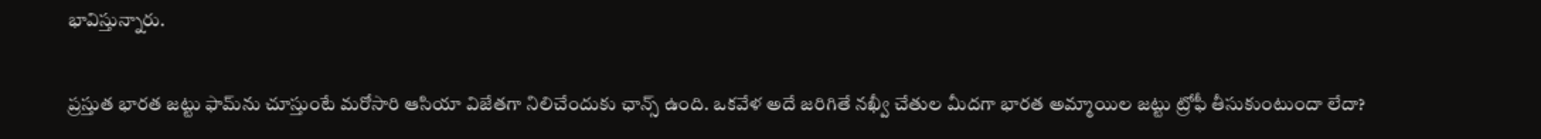భావిస్తున్నారు.

ప్ర‌స్తుత భార‌త జ‌ట్టు ఫామ్‌ను చూస్తుంటే మ‌రోసారి ఆసియా విజేత‌గా నిలిచేందుకు ఛాన్స్ ఉంది. ఒక‌వేళ అదే జ‌రిగితే న‌ఖ్వీ చేతుల మీద‌గా భార‌త అమ్మాయిల జ‌ట్టు ట్రోఫీ తీసుకుంటుందా లేదా?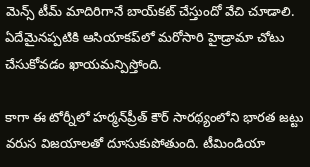మెన్స్ టీమ్ మాదిరిగానే బాయ్‌క‌ట్ చేస్తుందో వేచి చూడాలి. ఏదేమైన‌ప్ప‌టికి ఆసియాక‌ప్‌లో మ‌రోసారి హైడ్రామా చోటు చేసుకోవ‌డం ఖాయ‌మ‌న్పిస్తోంది.

కాగా ఈ టోర్నీలో హర్మన్‌ప్రీత్ కౌర్ సారథ్యంలోని భారత జట్టు వరుస విజయాలతో దూసుకుపోతుంది. టీమిండియా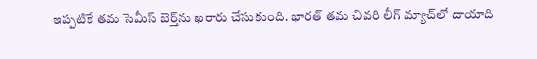ఇప్పటికే తమ సెమీస్ బెర్త్‌ను ఖరారు చేసుకుంది. భారత్ తమ చివరి లీగ్ మ్యాచ్‌లో దాయాది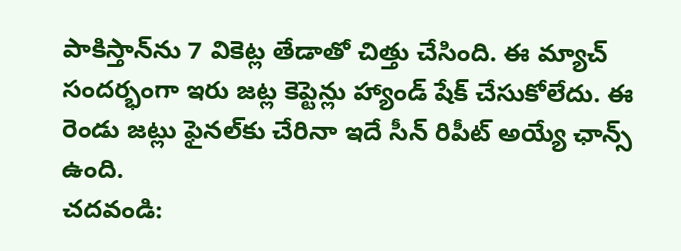పాకిస్తాన్‌ను 7 వికెట్ల తేడాతో చిత్తు చేసింది. ఈ మ్యాచ్ సందర్భంగా ఇరు జట్ల కెప్టెన్లు హ్యాండ్ షేక్ చేసుకోలేదు. ఈ రెండు జట్లు ఫైనల్‌కు చేరినా ఇదే సీన్‌ రిపీట్‌ అయ్యే ఛాన్స్‌ ఉంది.
చదవండి: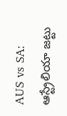AUS vs SA: ఆస్ట్రేలియా జట్టు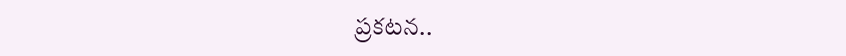ప్రకటన..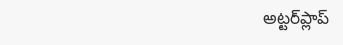అట్టర్‌ప్లాప్‌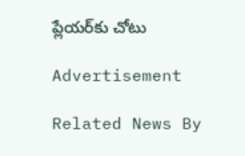ప్లేయర్‌కు చోటు

Advertisement

Related News By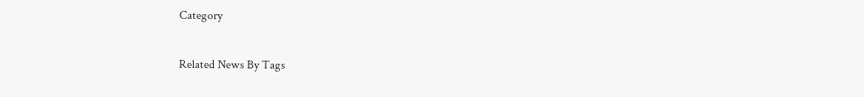Category

Related News By Tags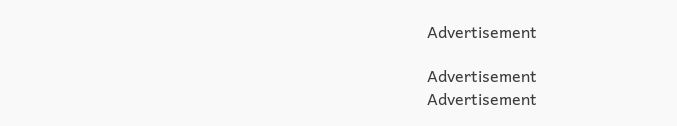Advertisement

Advertisement
Advertisement